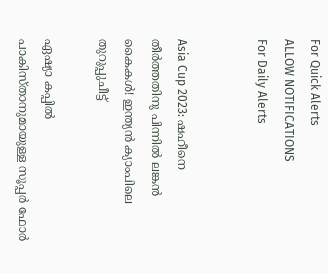For Quick Alerts
ALLOW NOTIFICATIONS
For Daily Alerts


Asia Cup 2023: ഷഹീനെ തീര്‍ത്തതിനു പിന്നില്‍ ലങ്കന്‍ കൈകള്‍! ഇന്ത്യന്‍ ക്യാംപിലെ തുറുപ്പുചീട്ട്

ഏഷ്യാ കപ്പില്‍ പാകിസ്താനുമായുള്ള സൂപ്പര്‍ ഫോര്‍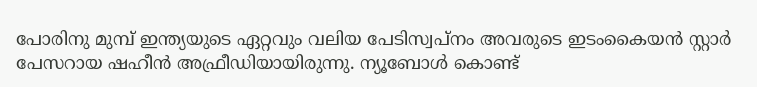പോരിനു മുമ്പ് ഇന്ത്യയുടെ ഏറ്റവും വലിയ പേടിസ്വപ്‌നം അവരുടെ ഇടംകൈയന്‍ സ്റ്റാര്‍ പേസറായ ഷഹീന്‍ അഫ്രീഡിയായിരുന്നു. ന്യൂബോള്‍ കൊണ്ട്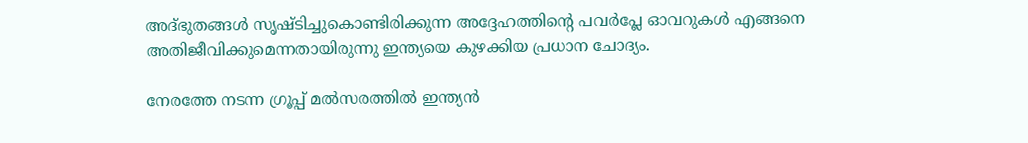അദ്ഭുതങ്ങള്‍ സൃഷ്ടിച്ചുകൊണ്ടിരിക്കുന്ന അദ്ദേഹത്തിന്റെ പവര്‍പ്ലേ ഓവറുകള്‍ എങ്ങനെ അതിജീവിക്കുമെന്നതായിരുന്നു ഇന്ത്യയെ കുഴക്കിയ പ്രധാന ചോദ്യം.

നേരത്തേ നടന്ന ഗ്രൂപ്പ് മല്‍സരത്തില്‍ ഇന്ത്യന്‍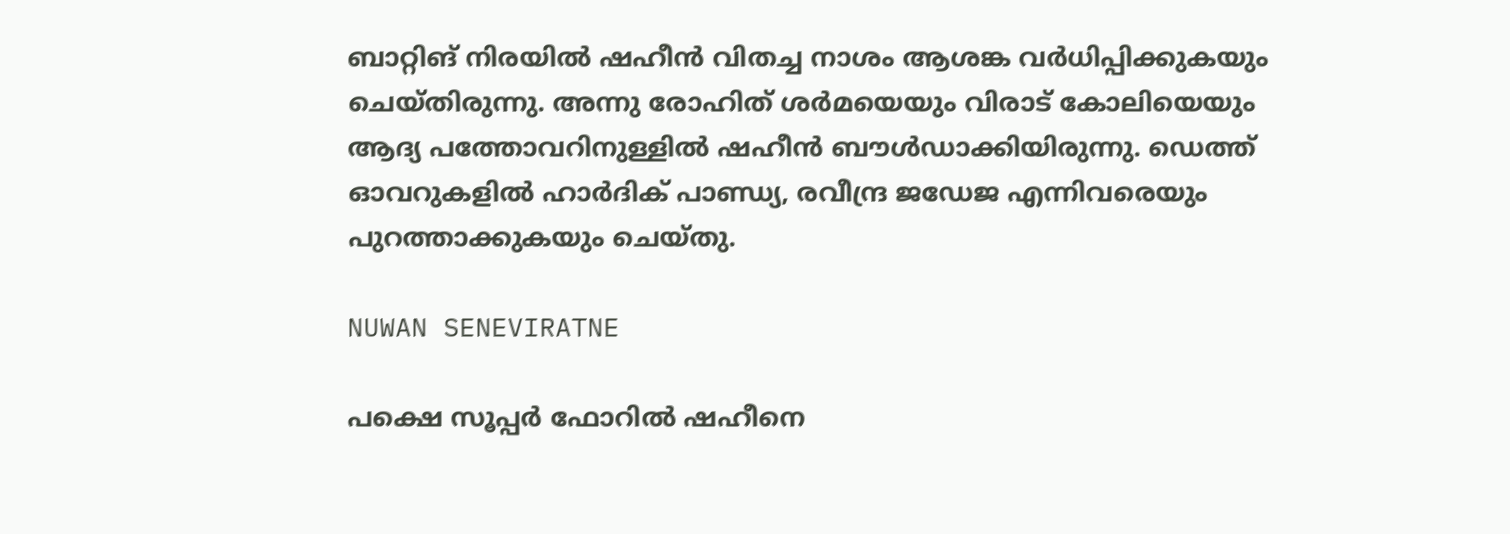ബാറ്റിങ് നിരയില്‍ ഷഹീന്‍ വിതച്ച നാശം ആശങ്ക വര്‍ധിപ്പിക്കുകയും ചെയ്തിരുന്നു. അന്നു രോഹിത് ശര്‍മയെയും വിരാട് കോലിയെയും ആദ്യ പത്തോവറിനുള്ളില്‍ ഷഹീന്‍ ബൗള്‍ഡാക്കിയിരുന്നു. ഡെത്ത് ഓവറുകളില്‍ ഹാര്‍ദിക് പാണ്ഡ്യ, രവീന്ദ്ര ജഡേജ എന്നിവരെയും പുറത്താക്കുകയും ചെയ്തു.

NUWAN SENEVIRATNE

പക്ഷെ സൂപ്പര്‍ ഫോറില്‍ ഷഹീനെ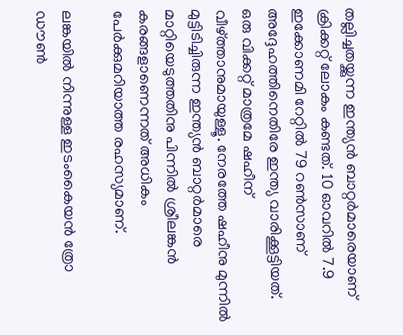തല്ലിച്ചതയ്ക്കുന്ന ഇന്ത്യന്‍ ബാറ്റര്‍മാരെയാണ് ക്രിക്കറ്റ് ലോകം കണ്ടത്. 10 ഓവറില്‍ 7.9 ഇക്കോണമി റേറ്റില്‍ 79 റണ്‍സാണ് അദ്ദേഹത്തിനെതിരേ ഇന്ത്യ വാരിക്കൂട്ടിയത്. ഒരു വിക്കറ്റ് മാത്രമേ ഷഹീന് വീഴ്ത്താനുമായുള്ളൂ. നേരത്തേ ഷഹീനു മുന്നില്‍ മുട്ടിടിച്ചിരുന്ന ഇന്ത്യന്‍ ബാറ്റര്‍മാരെ മാറ്റിയെടുത്തതിനു പിന്നില്‍ ശ്രീലങ്കന്‍ കരങ്ങളാണെന്നത് അധികം പേര്‍ക്കുമറിയാത്ത രഹസ്യമാണ്.

ലങ്കയില്‍ നിന്നുള്ള ഇടംകൈയന്‍ ത്രോ ഡൗണ്‍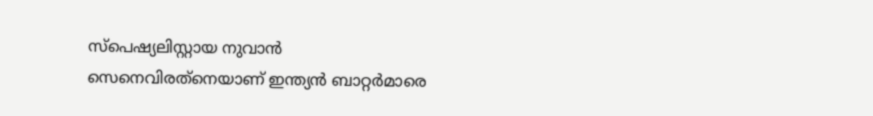സ്‌പെഷ്യലിസ്റ്റായ നുവാന്‍ സെനെവിരത്‌നെയാണ് ഇന്ത്യന്‍ ബാറ്റര്‍മാരെ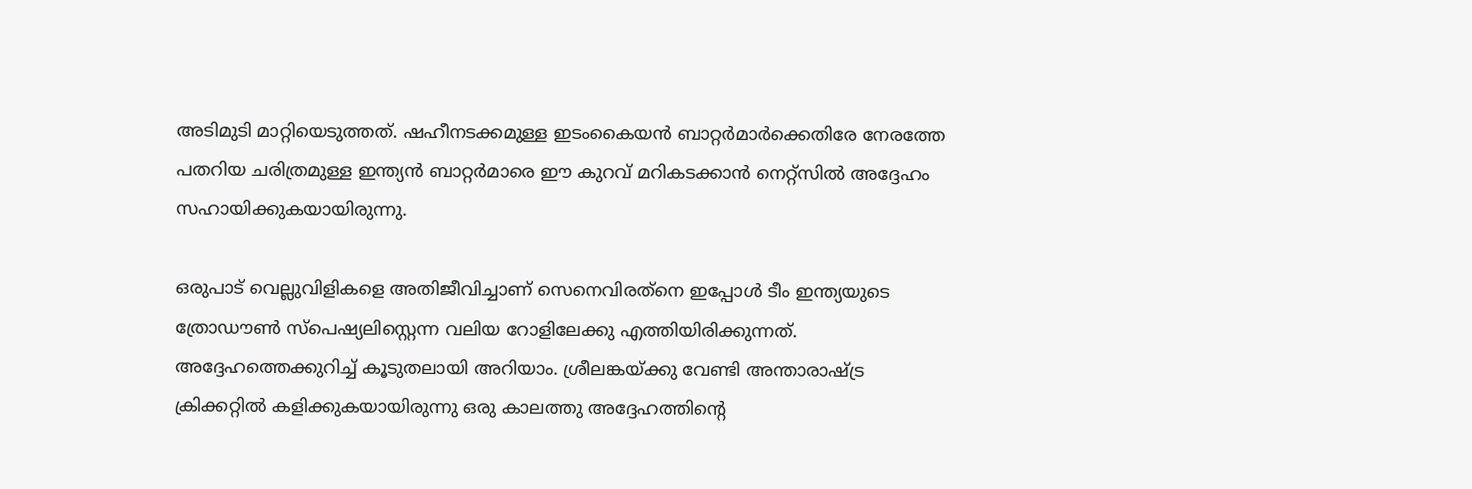അടിമുടി മാറ്റിയെടുത്തത്. ഷഹീനടക്കമുള്ള ഇടംകൈയന്‍ ബാറ്റര്‍മാര്‍ക്കെതിരേ നേരത്തേ പതറിയ ചരിത്രമുള്ള ഇന്ത്യന്‍ ബാറ്റര്‍മാരെ ഈ കുറവ് മറികടക്കാന്‍ നെറ്റ്‌സില്‍ അദ്ദേഹം സഹായിക്കുകയായിരുന്നു.

ഒരുപാട് വെല്ലുവിളികളെ അതിജീവിച്ചാണ് സെനെവിരത്‌നെ ഇപ്പോള്‍ ടീം ഇന്ത്യയുടെ ത്രോഡൗണ്‍ സ്‌പെഷ്യലിസ്റ്റെന്ന വലിയ റോളിലേക്കു എത്തിയിരിക്കുന്നത്. അദ്ദേഹത്തെക്കുറിച്ച് കൂടുതലായി അറിയാം. ശ്രീലങ്കയ്ക്കു വേണ്ടി അന്താരാഷ്ട്ര ക്രിക്കറ്റില്‍ കളിക്കുകയായിരുന്നു ഒരു കാലത്തു അദ്ദേഹത്തിന്റെ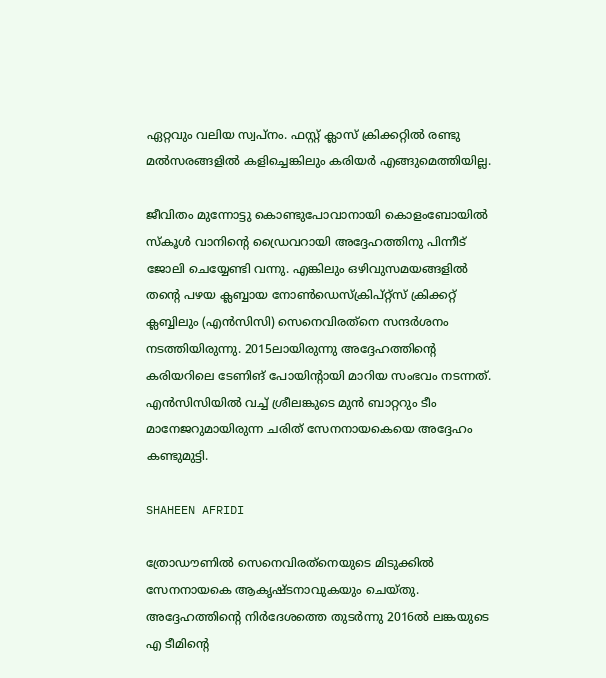ഏറ്റവും വലിയ സ്വപ്‌നം. ഫസ്റ്റ് ക്ലാസ് ക്രിക്കറ്റില്‍ രണ്ടു മല്‍സരങ്ങളില്‍ കളിച്ചെങ്കിലും കരിയര്‍ എങ്ങുമെത്തിയില്ല.

ജീവിതം മുന്നോട്ടു കൊണ്ടുപോവാനായി കൊളംബോയില്‍ സ്‌കൂള്‍ വാനിന്റെ ഡ്രൈവറായി അദ്ദേഹത്തിനു പിന്നീട് ജോലി ചെയ്യേണ്ടി വന്നു. എങ്കിലും ഒഴിവുസമയങ്ങളില്‍ തന്റെ പഴയ ക്ലബ്ബായ നോണ്‍ഡെസ്‌ക്രിപ്റ്റ്‌സ് ക്രിക്കറ്റ് ക്ലബ്ബിലും (എന്‍സിസി) സെനെവിരത്‌നെ സന്ദര്‍ശനം നടത്തിയിരുന്നു. 2015ലായിരുന്നു അദ്ദേഹത്തിന്റെ കരിയറിലെ ടേണിങ് പോയിന്റായി മാറിയ സംഭവം നടന്നത്. എന്‍സിസിയില്‍ വച്ച് ശ്രീലങ്കുടെ മുന്‍ ബാറ്ററും ടീം മാനേജറുമായിരുന്ന ചരിത് സേനനായകെയെ അദ്ദേഹം കണ്ടുമുട്ടി.

SHAHEEN AFRIDI

ത്രോഡൗണില്‍ സെനെവിരത്‌നെയുടെ മിടുക്കില്‍ സേനനായകെ ആകൃഷ്ടനാവുകയും ചെയ്തു. അദ്ദേഹത്തിന്റെ നിര്‍ദേശത്തെ തുടര്‍ന്നു 2016ല്‍ ലങ്കയുടെ എ ടീമിന്റെ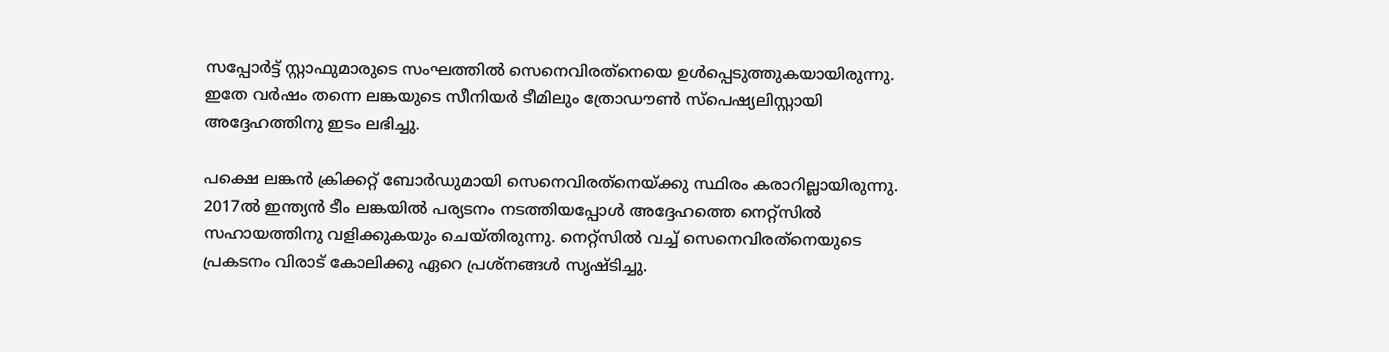സപ്പോര്‍ട്ട് സ്റ്റാഫുമാരുടെ സംഘത്തില്‍ സെനെവിരത്‌നെയെ ഉള്‍പ്പെടുത്തുകയായിരുന്നു. ഇതേ വര്‍ഷം തന്നെ ലങ്കയുടെ സീനിയര്‍ ടീമിലും ത്രോഡൗണ്‍ സ്‌പെഷ്യലിസ്റ്റായി അദ്ദേഹത്തിനു ഇടം ലഭിച്ചു.

പക്ഷെ ലങ്കന്‍ ക്രിക്കറ്റ് ബോര്‍ഡുമായി സെനെവിരത്‌നെയ്ക്കു സ്ഥിരം കരാറില്ലായിരുന്നു. 2017ല്‍ ഇന്ത്യന്‍ ടീം ലങ്കയില്‍ പര്യടനം നടത്തിയപ്പോള്‍ അദ്ദേഹത്തെ നെറ്റ്‌സില്‍ സഹായത്തിനു വളിക്കുകയും ചെയ്തിരുന്നു. നെറ്റ്‌സില്‍ വച്ച് സെനെവിരത്‌നെയുടെ പ്രകടനം വിരാട് കോലിക്കു ഏറെ പ്രശ്‌നങ്ങള്‍ സൃഷ്ടിച്ചു.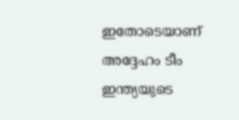ഇതോടെയാണ് അദ്ദേഹം ടീം ഇന്ത്യയുടെ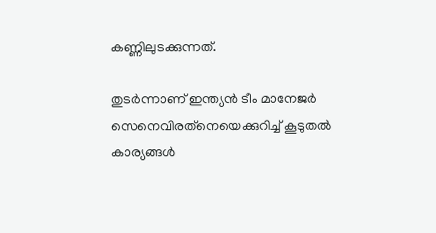കണ്ണിലുടക്കുന്നത്.

തുടര്‍ന്നാണ് ഇന്ത്യന്‍ ടീം മാനേജര്‍ സെനെവിരത്‌നെയെക്കുറിച്ച് കൂടുതല്‍ കാര്യങ്ങള്‍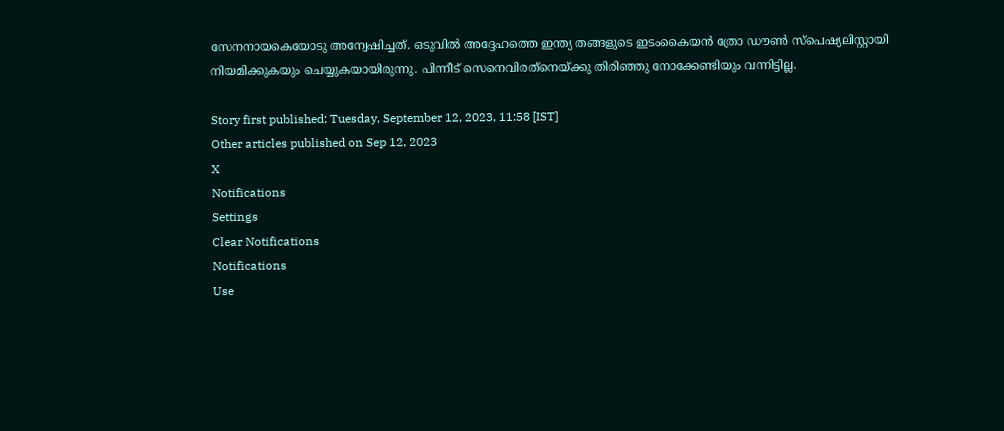സേനനായകെയോടു അന്വേഷിച്ചത്. ഒടുവില്‍ അദ്ദേഹത്തെ ഇന്ത്യ തങ്ങളുടെ ഇടംകൈയന്‍ ത്രോ ഡൗണ്‍ സ്‌പെഷ്യലിസ്റ്റായി നിയമിക്കുകയും ചെയ്യുകയായിരുന്നു. പിന്നീട് സെനെവിരത്‌നെയ്ക്കു തിരിഞ്ഞു നോക്കേണ്ടിയും വന്നിട്ടില്ല.

Story first published: Tuesday, September 12, 2023, 11:58 [IST]
Other articles published on Sep 12, 2023
X
Notifications
Settings
Clear Notifications
Notifications
Use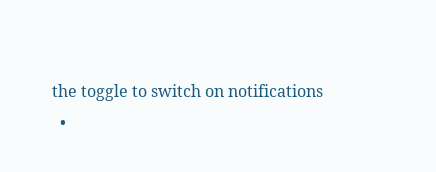the toggle to switch on notifications
  •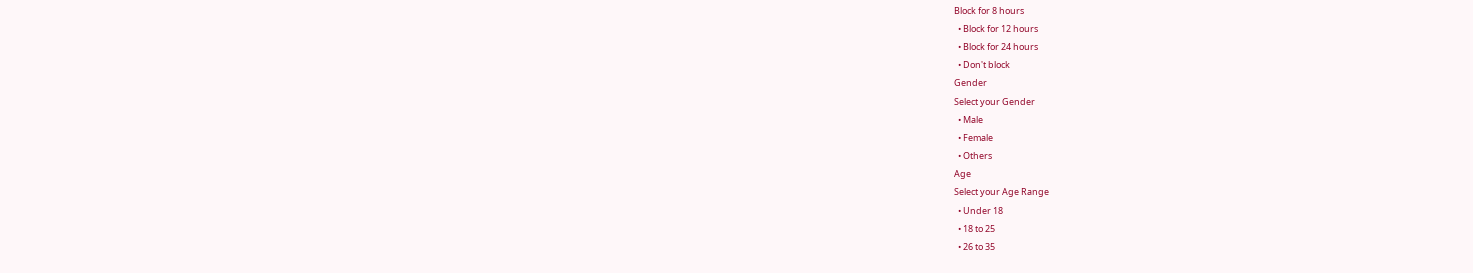Block for 8 hours
  • Block for 12 hours
  • Block for 24 hours
  • Don't block
Gender
Select your Gender
  • Male
  • Female
  • Others
Age
Select your Age Range
  • Under 18
  • 18 to 25
  • 26 to 35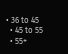• 36 to 45
  • 45 to 55
  • 55+